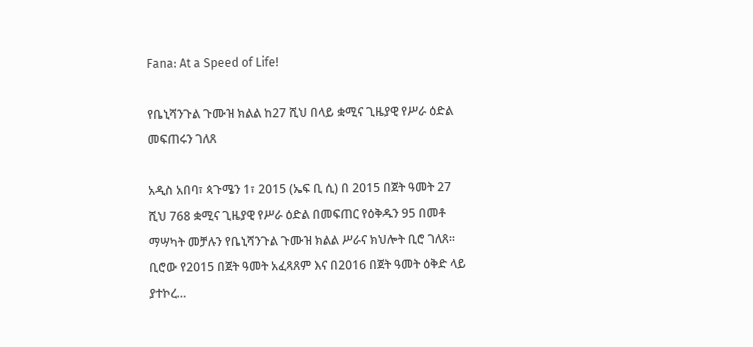Fana: At a Speed of Life!

የቤኒሻንጉል ጉሙዝ ክልል ከ27 ሺህ በላይ ቋሚና ጊዜያዊ የሥራ ዕድል መፍጠሩን ገለጸ

አዲስ አበባ፣ ጳጉሜን 1፣ 2015 (ኤፍ ቢ ሲ) በ 2015 በጀት ዓመት 27 ሺህ 768 ቋሚና ጊዜያዊ የሥራ ዕድል በመፍጠር የዕቅዱን 95 በመቶ ማሣካት መቻሉን የቤኒሻንጉል ጉሙዝ ክልል ሥራና ክህሎት ቢሮ ገለጸ። ቢሮው የ2015 በጀት ዓመት አፈጻጸም እና በ2016 በጀት ዓመት ዕቅድ ላይ ያተኮረ…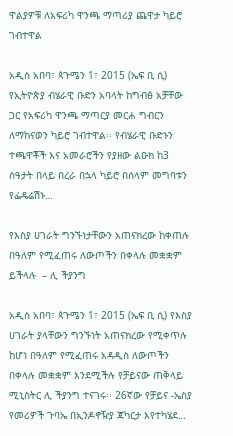ዋልያዎቹ ለአፍሪካ ዋንጫ ማጣሪያ ጨዋታ ካይሮ ገብተዋል

አዲስ አበባ፣ ጳጉሜን 1፣ 2015 (ኤፍ ቢ ሲ) የኢትዮጵያ ብሄራዊ ቡድን አባላት ከግብፅ አቻቸው ጋር የአፍሪካ ዋንጫ ማጣርያ መርሐ ግብርን ለማከናወን ካይሮ ገብተዋል፡፡ የብሄራዊ ቡድኑን ተጫዋቾች እና አመራሮችን የያዘው ልዑክ ከ3 ሰዓታት በላይ በረራ በኋላ ካይሮ በሰላም መግባቱን የፌዴሬሽኑ…

የእስያ ሀገራት ግንኙነታቸውን አጠናክረው ከቀጠሉ በዓለም የሚፈጠሩ ለውጦችን በቀላሉ መቋቋም ይችላሉ  – ሊ ችያንግ

አዲስ አበባ፣ ጳጉሜን 1፣ 2015 (ኤፍ ቢ ሲ) የእስያ ሀገራት ያላቸውን ግንኙነት አጠናክረው የሚቀጥሉ ከሆነ በዓለም የሚፈጠሩ አዳዲስ ለውጦችን በቀላሉ መቋቋም እንደሚችሉ የቻይናው ጠቅላይ ሚኒስትር ሊ ችያንግ ተናገሩ፡፡ 26ኛው የቻይና -ኤስያ የመሪዎች ጉባኤ በኢንዶኖዥያ ጃካርታ እየተካሄደ…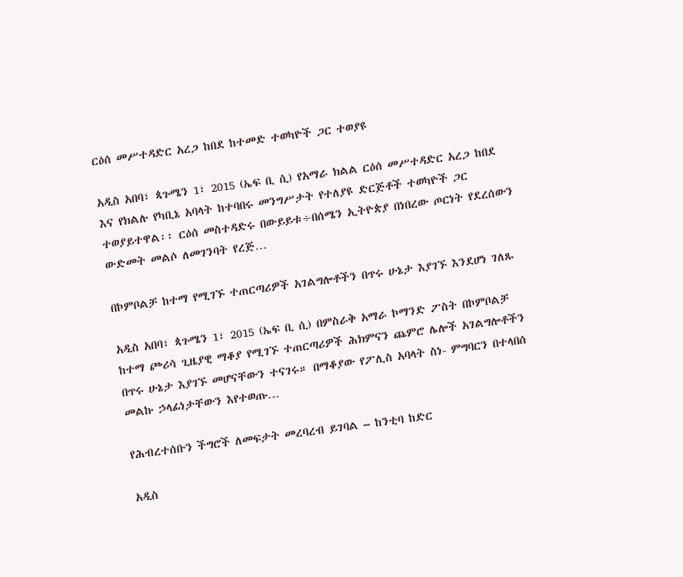ርዕሰ መሥተዳድር አረጋ ከበደ ከተመድ ተወካዮች ጋር ተወያዩ

አዲስ አበባ፣ ጳጉሜን 1፣ 2015 (ኤፍ ቢ ሲ) የአማራ ክልል ርዕሰ መሥተዳድር አረጋ ከበደ እና የክልሉ የካቢኔ አባላት ከተባበሩ መንግሥታት የተለያዩ ድርጅቶች ተወካዮች ጋር ተወያይተዋል፡፡ ርዕሰ መስተዳድሩ በውይይቱ÷በሰሜን ኢትዮጵያ በነበረው ጦርነት የደረሰውን ውድመት መልሶ ለመገንባት የረጅ…

በኮምቦልቻ ከተማ የሚገኙ ተጠርጣሪዎች አገልግሎቶችን በጥሩ ሁኔታ እያገኙ እንደሆነ ገለጹ

አዲስ አበባ፣ ጳጉሜን 1፣ 2015 (ኤፍ ቢ ሲ) በምስራቅ አማራ ኮማንድ ፖስት በኮምቦልቻ ከተማ ጮሪሳ ጊዜያዊ ማቆያ የሚገኙ ተጠርጣሪዎች ሕክምናን ጨምሮ ሌሎች አገልግሎቶችን በጥሩ ሁኔታ እያገኙ መሆናቸውን ተናገሩ። በማቆያው የፖሊስ አባላት ስነ- ምግባርን በተላበሰ መልኩ ኃላፊነታቸውን እየተወጡ…

የሕብረተሰቡን ችግሮች ለመፍታት መረባረብ ይገባል – ከንቲባ ከድር

አዲስ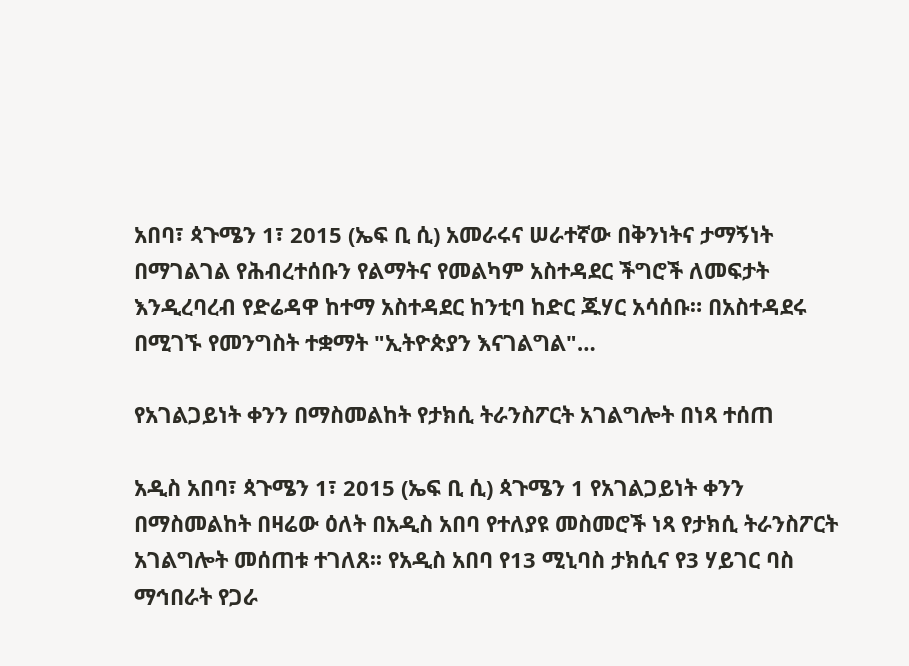አበባ፣ ጳጉሜን 1፣ 2015 (ኤፍ ቢ ሲ) አመራሩና ሠራተኛው በቅንነትና ታማኝነት በማገልገል የሕብረተሰቡን የልማትና የመልካም አስተዳደር ችግሮች ለመፍታት እንዲረባረብ የድሬዳዋ ከተማ አስተዳደር ከንቲባ ከድር ጁሃር አሳሰቡ። በአስተዳደሩ በሚገኙ የመንግስት ተቋማት "ኢትዮጵያን እናገልግል"…

የአገልጋይነት ቀንን በማስመልከት የታክሲ ትራንስፖርት አገልግሎት በነጻ ተሰጠ

አዲስ አበባ፣ ጳጉሜን 1፣ 2015 (ኤፍ ቢ ሲ) ጳጉሜን 1 የአገልጋይነት ቀንን በማስመልከት በዛሬው ዕለት በአዲስ አበባ የተለያዩ መስመሮች ነጻ የታክሲ ትራንስፖርት አገልግሎት መሰጠቱ ተገለጸ፡፡ የአዲስ አበባ የ13 ሚኒባስ ታክሲና የ3 ሃይገር ባስ ማኅበራት የጋራ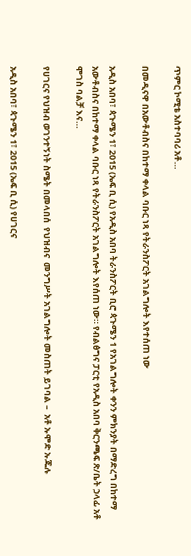ጥምር ኮሚቴ አስተባባሪ አቶ…

በመዲናዋ በአውቶብስና በከተማ ቀላል ባቡር ነጻ የትራንስፖርት አገልግሎት እየተሰጠ ነው

አዲስ አበባ፣ ጳጉሜን 1፣ 2015 (ኤፍ ቢ ሲ) የአዲስ አበባ ትራንስፖርት ቢሮ ጳጉሜን 1 የአገልግሎት ቀንን ምክንያት በማድረግ በከተማ አውቶብስና በከተማ ቀላል ባቡር ነጻ የትራንስፖርት አገልግሎት እየሰጠ ነው። የብልፅግና ፓርቲ የአዲስ አበባ ቅርንጫፍ ጽ/ቤት ኃላፊ አቶ ሞገስ ባልቻ እና…

የሀገርና የህዝብ ወገንተኝነት ስሜት በመላበሰ  የህዝብና  መንግሥት አገልግሎት መስጠት ይገባል –  አቶ ኡሞድ ኡጁሉ

አዲስ አበባ፣ ጳጉሜን 1፣ 2015 (ኤፍ ቢ ሲ) የሀገርና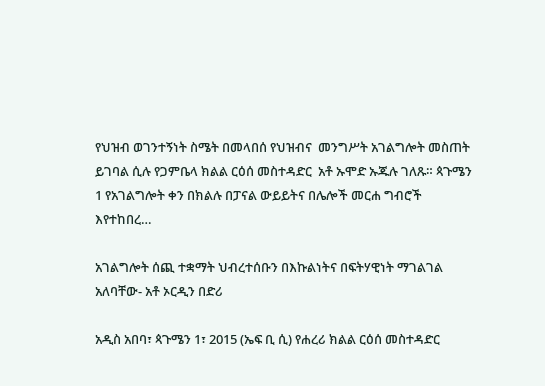የህዝብ ወገንተኝነት ስሜት በመላበሰ የህዝብና  መንግሥት አገልግሎት መስጠት ይገባል ሲሉ የጋምቤላ ክልል ርዕሰ መስተዳድር  አቶ ኡሞድ ኡጁሉ ገለጹ። ጳጉሜን 1 የአገልግሎት ቀን በክልሉ በፓናል ውይይትና በሌሎች መርሐ ግብሮች እየተከበረ…

አገልግሎት ሰጪ ተቋማት ህብረተሰቡን በእኩልነትና በፍትሃዊነት ማገልገል አለባቸው- አቶ ኦርዲን በድሪ

አዲስ አበባ፣ ጳጉሜን 1፣ 2015 (ኤፍ ቢ ሲ) የሐረሪ ክልል ርዕሰ መስተዳድር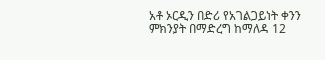አቶ ኦርዲን በድሪ የአገልጋይነት ቀንን ምክንያት በማድረግ ከማለዳ 12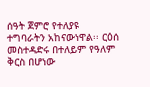ሰዓት ጀምሮ የተለያዩ ተግባራትን አከናውነዋል፡፡ ርዕሰ መስተዳድሩ በተለይም የዓለም ቅርስ በሆነው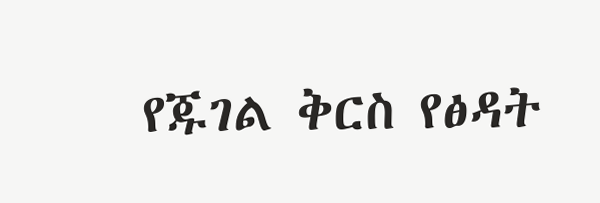የጁገል ቅርስ የፅዳት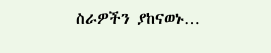ስራዎችን ያከናወኑ…